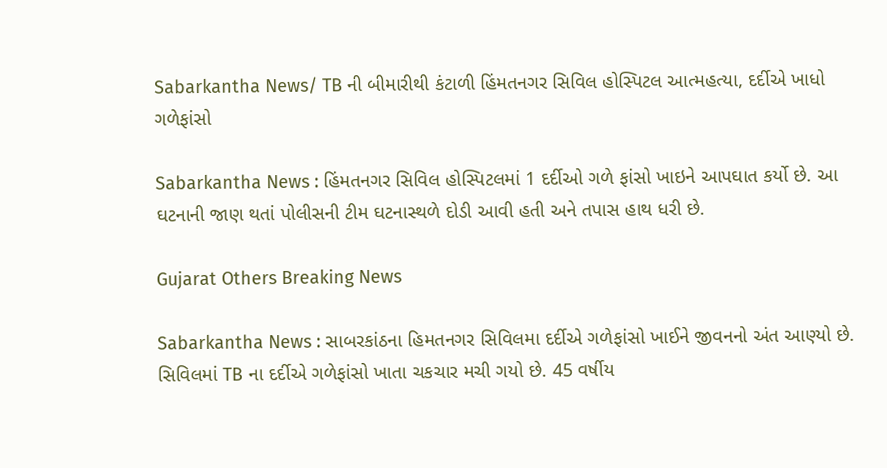Sabarkantha News/ TB ની બીમારીથી કંટાળી હિંમતનગર સિવિલ હોસ્પિટલ આત્મહત્યા, દર્દીએ ખાધો ગળેફાંસો

Sabarkantha News : હિંમતનગર સિવિલ હોસ્પિટલમાં 1 દર્દીઓ ગળે ફાંસો ખાઇને આપઘાત કર્યો છે. આ ઘટનાની જાણ થતાં પોલીસની ટીમ ઘટનાસ્થળે દોડી આવી હતી અને તપાસ હાથ ધરી છે.

Gujarat Others Breaking News

Sabarkantha News : સાબરકાંઠના હિમતનગર સિવિલમા દર્દીએ ગળેફાંસો ખાઈને જીવનનો અંત આણ્યો છે. સિવિલમાં TB ના દર્દીએ ગળેફાંસો ખાતા ચકચાર મચી ગયો છે. 45 વર્ષીય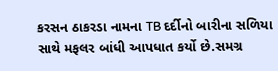કરસન ઠાકરડા નામના TB દર્દીનો બારીના સળિયા સાથે મફલર બાંધી આપધાત કર્યો છે.સમગ્ર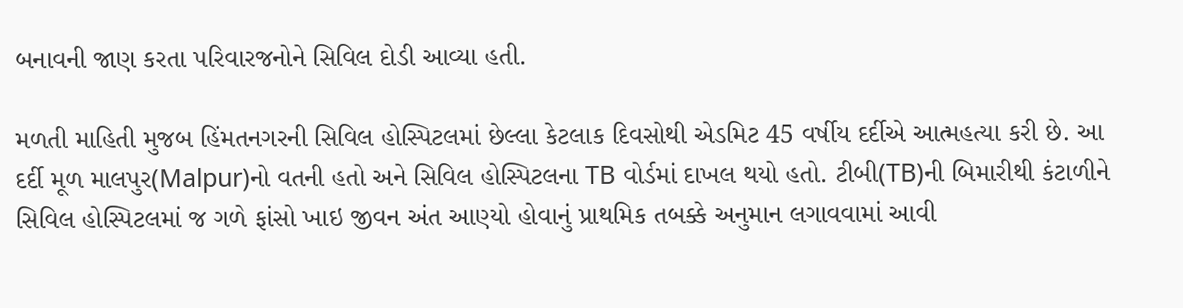બનાવની જાણ કરતા પરિવારજનોને સિવિલ દોડી આવ્યા હતી.

મળતી માહિતી મુજબ હિંમતનગરની સિવિલ હોસ્પિટલમાં છેલ્લા કેટલાક દિવસોથી એડમિટ 45 વર્ષીય દર્દીએ આત્મહત્યા કરી છે. આ દર્દી મૂળ માલપુર(Malpur)નો વતની હતો અને સિવિલ હોસ્પિટલના TB વોર્ડમાં દાખલ થયો હતો. ટીબી(TB)ની બિમારીથી કંટાળીને સિવિલ હોસ્પિટલમાં જ ગળે ફાંસો ખાઇ જીવન અંત આણ્યો હોવાનું પ્રાથમિક તબક્કે અનુમાન લગાવવામાં આવી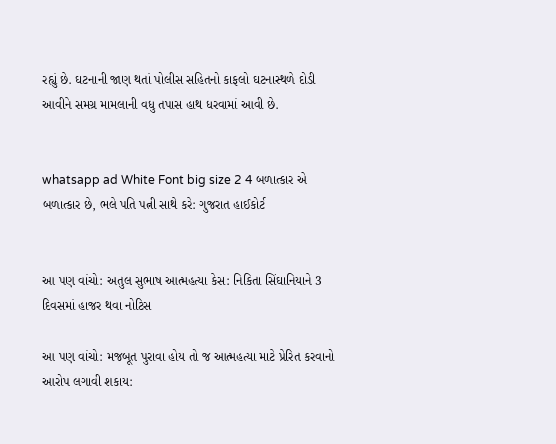રહ્યું છે. ઘટનાની જાણ થતાં પોલીસ સહિતનો કાફલો ઘટનાસ્થળે દોડી આવીને સમગ્ર મામલાની વધુ તપાસ હાથ ધરવામાં આવી છે.


whatsapp ad White Font big size 2 4 બળાત્કાર એ બળાત્કાર છે, ભલે પતિ પત્ની સાથે કરે: ગુજરાત હાઈકોર્ટ


આ પણ વાંચો: અતુલ સુભાષ આત્મહત્યા કેસ: નિકિતા સિંઘાનિયાને 3 દિવસમાં હાજર થવા નોટિસ

આ પણ વાંચો: મજબૂત પુરાવા હોય તો જ આત્મહત્યા માટે પ્રેરિત કરવાનો આરોપ લગાવી શકાય: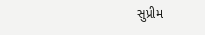સુપ્રીમ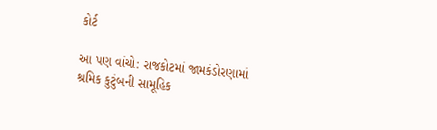કોર્ટ

આ પણ વાંચો: રાજકોટમાં જામકંડોરણામાં શ્રમિક કુટુંબની સામૂહિક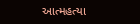આત્મહત્યા